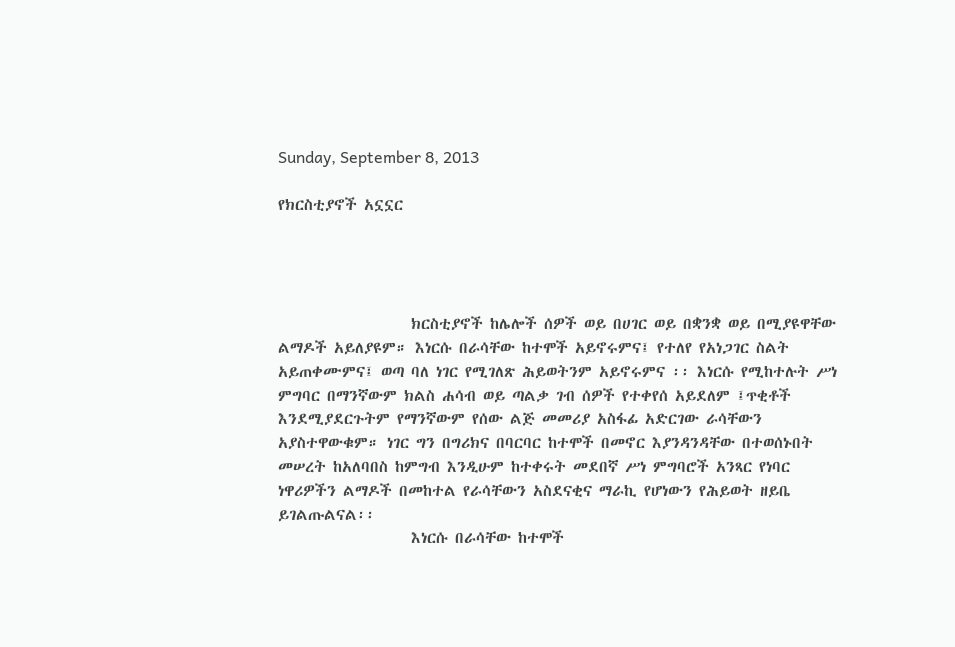Sunday, September 8, 2013

የክርስቲያኖች አኗኗር




                   ክርስቲያኖች ከሌሎች ሰዎች ወይ በሀገር ወይ በቋንቋ ወይ በሚያዩዋቸው ልማዶች አይለያዩም። እነርሱ በራሳቸው ከተሞች አይኖሩምና፤ የተለየ የአነጋገር ስልት አይጠቀሙምና፤ ወጣ ባለ ነገር የሚገለጽ ሕይወትንም አይኖሩምና ፡፡ እነርሱ የሚከተሉት ሥነ ምግባር በማንኛውም ክልስ ሐሳብ ወይ ጣልቃ ገብ ሰዎች የተቀየሰ አይደለም ፤ጥቂቶች እንደሚያደርጉትም የማንኛውም የሰው ልጅ መመሪያ አስፋፊ አድርገው ራሳቸውን አያስተዋውቁም። ነገር ግን በግሪክና በባርባር ከተሞች በመኖር እያንዳንዳቸው በተወሰኑበት መሠረት ከአለባበስ ከምግብ እንዲሁም ከተቀሩት መደበኛ ሥነ ምግባሮች አንጻር የነባር ነዋሪዎችን ልማዶች በመከተል የራሳቸውን አስደናቂና ማራኪ የሆነውን የሕይወት ዘይቤ ይገልጡልናል፡፡
                   እነርሱ በራሳቸው ከተሞች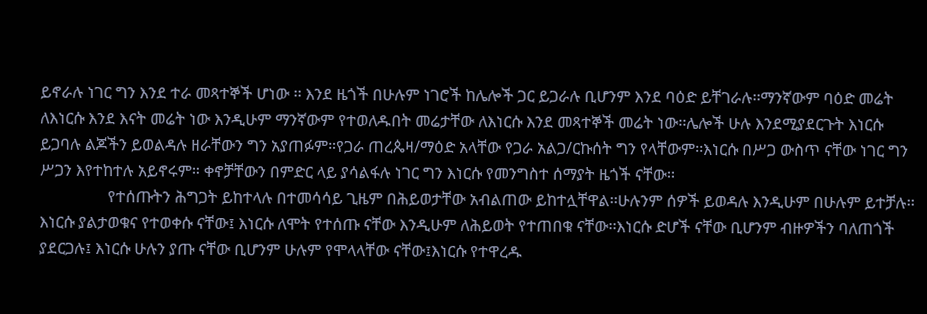ይኖራሉ ነገር ግን እንደ ተራ መጻተኞች ሆነው ፡፡ እንደ ዜጎች በሁሉም ነገሮች ከሌሎች ጋር ይጋራሉ ቢሆንም እንደ ባዕድ ይቸገራሉ፡፡ማንኛውም ባዕድ መሬት ለእነርሱ እንደ እናት መሬት ነው እንዲሁም ማንኛውም የተወለዱበት መሬታቸው ለእነርሱ እንደ መጻተኞች መሬት ነው፡፡ሌሎች ሁሉ እንደሚያደርጉት እነርሱ ይጋባሉ ልጆችን ይወልዳሉ ዘራቸውን ግን አያጠፉም።የጋራ ጠረጴዛ/ማዕድ አላቸው የጋራ አልጋ/ርኩሰት ግን የላቸውም፡፡እነርሱ በሥጋ ውስጥ ናቸው ነገር ግን ሥጋን እየተከተሉ አይኖሩም። ቀኖቻቸውን በምድር ላይ ያሳልፋሉ ነገር ግን እነርሱ የመንግስተ ሰማያት ዜጎች ናቸው፡፡
                 የተሰጡትን ሕግጋት ይከተላሉ በተመሳሳይ ጊዜም በሕይወታቸው አብልጠው ይከተሏቸዋል፡፡ሁሉንም ሰዎች ይወዳሉ እንዲሁም በሁሉም ይተቻሉ፡፡እነርሱ ያልታወቁና የተወቀሱ ናቸው፤ እነርሱ ለሞት የተሰጡ ናቸው እንዲሁም ለሕይወት የተጠበቁ ናቸው፡፡እነርሱ ድሆች ናቸው ቢሆንም ብዙዎችን ባለጠጎች ያደርጋሉ፤ እነርሱ ሁሉን ያጡ ናቸው ቢሆንም ሁሉም የሞላላቸው ናቸው፤እነርሱ የተዋረዱ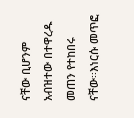ናቸው ቢሆንም አብዝተው በተዋረዱ መጠን የተከበሩ ናቸው፡፡እነርሱ መጥፎ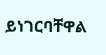ይነገርባቸዋል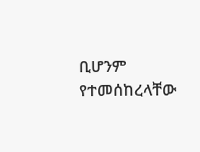ቢሆንም የተመሰከረላቸው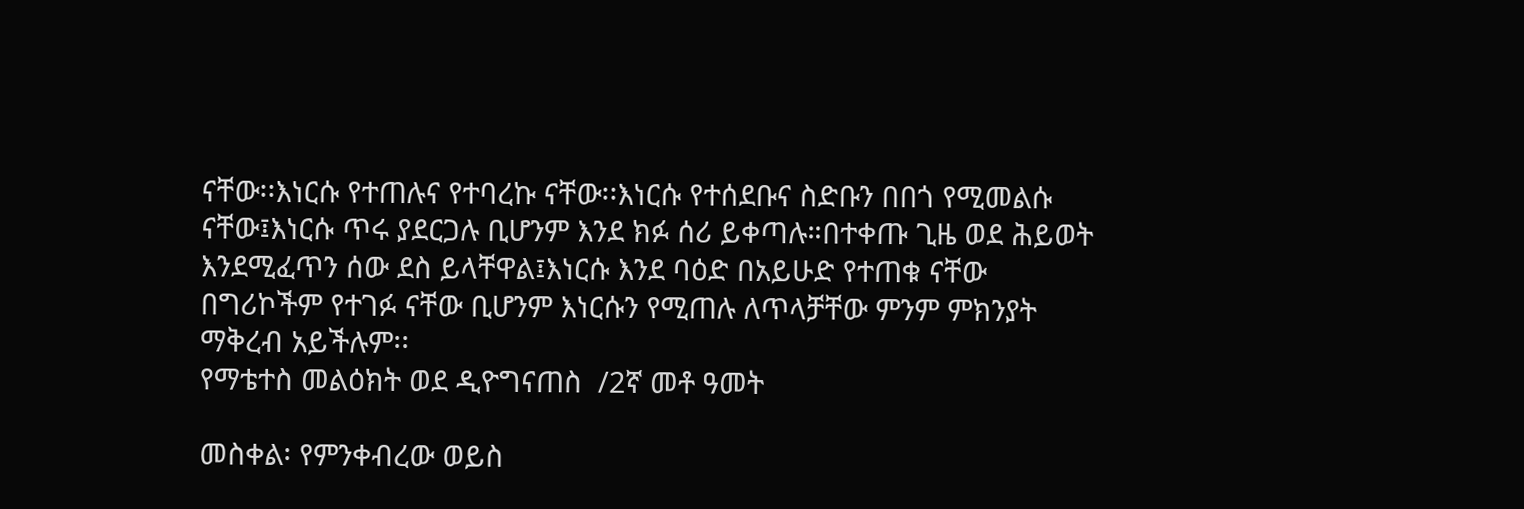ናቸው፡፡እነርሱ የተጠሉና የተባረኩ ናቸው፡፡እነርሱ የተሰደቡና ስድቡን በበጎ የሚመልሱ ናቸው፤እነርሱ ጥሩ ያደርጋሉ ቢሆንም እንደ ክፉ ሰሪ ይቀጣሉ።በተቀጡ ጊዜ ወደ ሕይወት እንደሚፈጥን ሰው ደስ ይላቸዋል፤እነርሱ እንደ ባዕድ በአይሁድ የተጠቁ ናቸው በግሪኮችም የተገፉ ናቸው ቢሆንም እነርሱን የሚጠሉ ለጥላቻቸው ምንም ምክንያት ማቅረብ አይችሉም፡፡
የማቴተስ መልዕክት ወደ ዲዮግናጠስ  /2ኛ መቶ ዓመት

መስቀል፡ የምንቀብረው ወይስ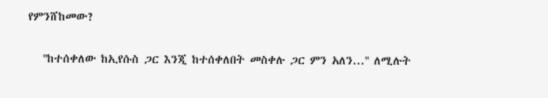የምንሸከመው?

   ''ከተሰቀለው ከኢየሱስ ጋር እንጂ ከተሰቀለበት መስቀሉ ጋር ምን አለን...'' ለሚሉት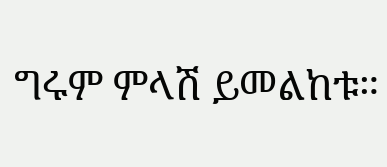ግሩም ምላሽ ይመልከቱ።